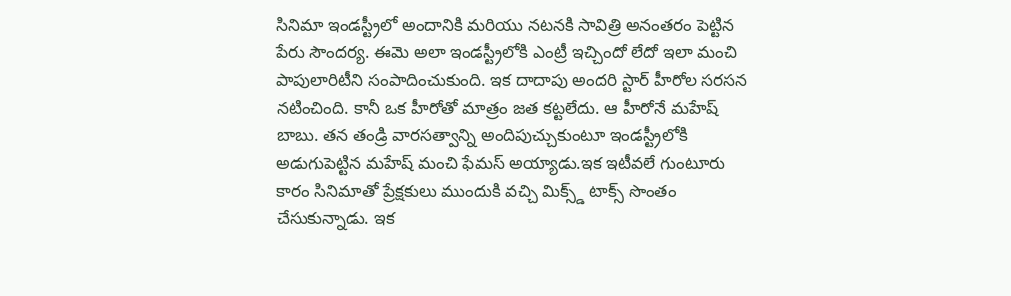సినిమా ఇండస్ట్రీలో అందానికి మరియు నటనకి సావిత్రి అనంతరం పెట్టిన పేరు సౌందర్య. ఈమె అలా ఇండస్ట్రీలోకి ఎంట్రీ ఇచ్చిందో లేదో ఇలా మంచి పాపులారిటీని సంపాదించుకుంది. ఇక దాదాపు అందరి స్టార్ హీరోల సరసన నటించింది. కానీ ఒక హీరోతో మాత్రం జత కట్టలేదు. ఆ హీరోనే మహేష్ బాబు. తన తండ్రి వారసత్వాన్ని అందిపుచ్చుకుంటూ ఇండస్ట్రీలోకి అడుగుపెట్టిన మహేష్ మంచి ఫేమస్ అయ్యాడు.ఇక ఇటీవలే గుంటూరు కారం సినిమాతో ప్రేక్షకులు ముందుకి వచ్చి మిక్స్డ్ టాక్స్ సొంతం చేసుకున్నాడు. ఇక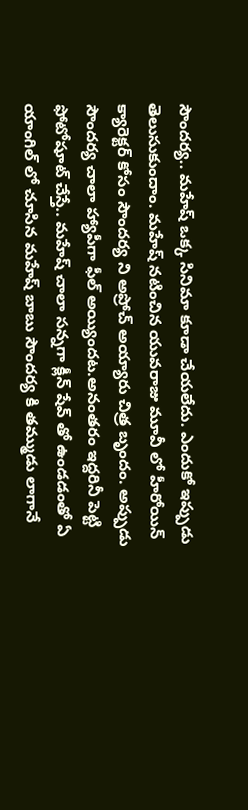సౌందర్య.. మహేష్ ఒక్క సినిమా కూడా చేయలేదు. ఎందుకో ఇప్పుడు తెలుసుకుందాం. మహేష్ నటించిన యువరాజు మూవీ లో హీరోయిన్ క్యారెక్టర్ కోసం సౌందర్య ని అప్రోచ్ అయ్యారు చిత్ర బృందం. అప్పుడు సౌందర్య చాలా హ్యాపీగా ఫీల్ అయ్యిందట.అనంతరం ఇద్దరినీ పెట్టి ఫోటోషూట్ చేస్తే.. మహేష్ చాలా సన్నగా క్లీన్ షేవ్ తో ఉండడంతో ఏ యాంగిల్ లో చూసిన మహేష్ బాబు సౌందర్య కి తమ్ముడు లాగానే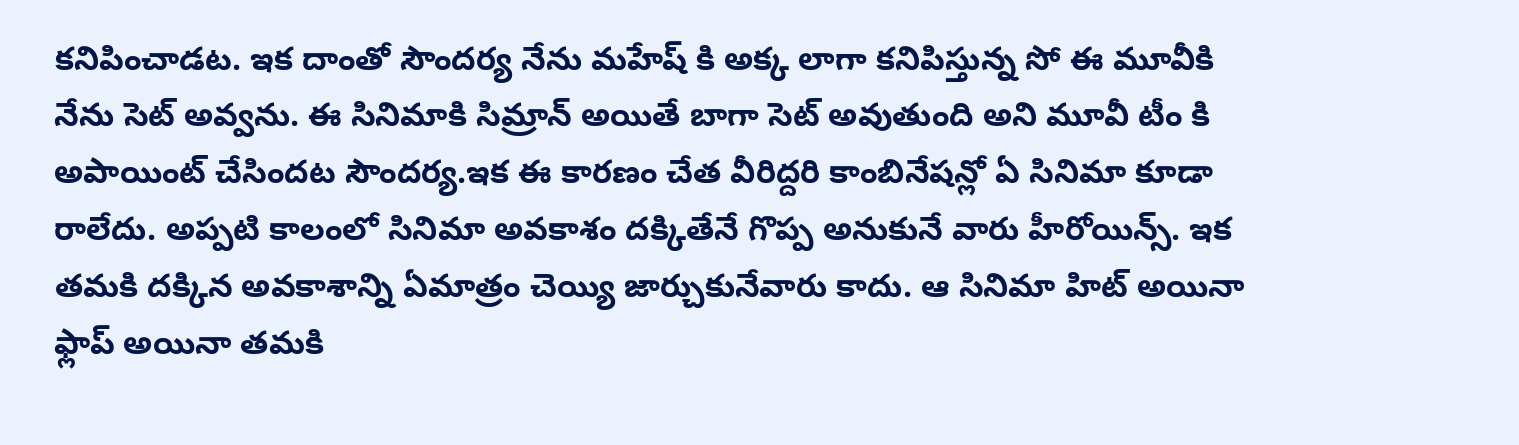కనిపించాడట. ఇక దాంతో సౌందర్య నేను మహేష్ కి అక్క లాగా కనిపిస్తున్న సో ఈ మూవీకి నేను సెట్ అవ్వను. ఈ సినిమాకి సిమ్రాన్ అయితే బాగా సెట్ అవుతుంది అని మూవీ టీం కి అపాయింట్ చేసిందట సౌందర్య.ఇక ఈ కారణం చేత వీరిద్దరి కాంబినేషన్లో ఏ సినిమా కూడా రాలేదు. అప్పటి కాలంలో సినిమా అవకాశం దక్కితేనే గొప్ప అనుకునే వారు హీరోయిన్స్. ఇక తమకి దక్కిన అవకాశాన్ని ఏమాత్రం చెయ్యి జార్చుకునేవారు కాదు. ఆ సినిమా హిట్ అయినా ఫ్లాప్ అయినా తమకి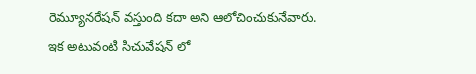రెమ్యూనరేషన్ వస్తుంది కదా అని ఆలోచించుకునేవారు. ఇక అటువంటి సిచువేషన్ లో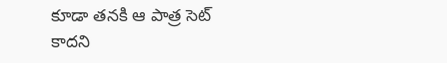కూడా తనకి ఆ పాత్ర సెట్ కాదని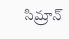సిమ్రాన్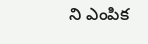ని ఎంపిక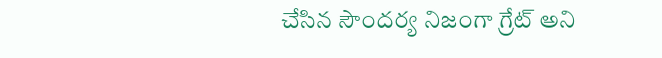చేసిన సౌందర్య నిజంగా గ్రేట్ అని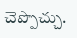చెప్పొచ్చు.